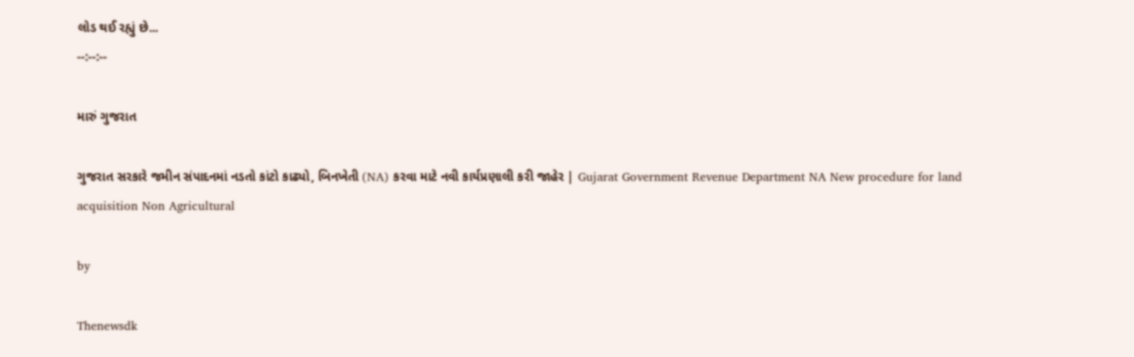લોડ થઈ રહ્યું છે...
--:--:--

મારું ગુજરાત

ગુજરાત સરકારે જમીન સંપાદનમાં નડતો કાંટો કાઢ્યો, બિનખેતી (NA) કરવા માટે નવી કાર્યપ્રણાલી કરી જાહેર | Gujarat Government Revenue Department NA New procedure for land acquisition Non Agricultural

by

Thenewsdk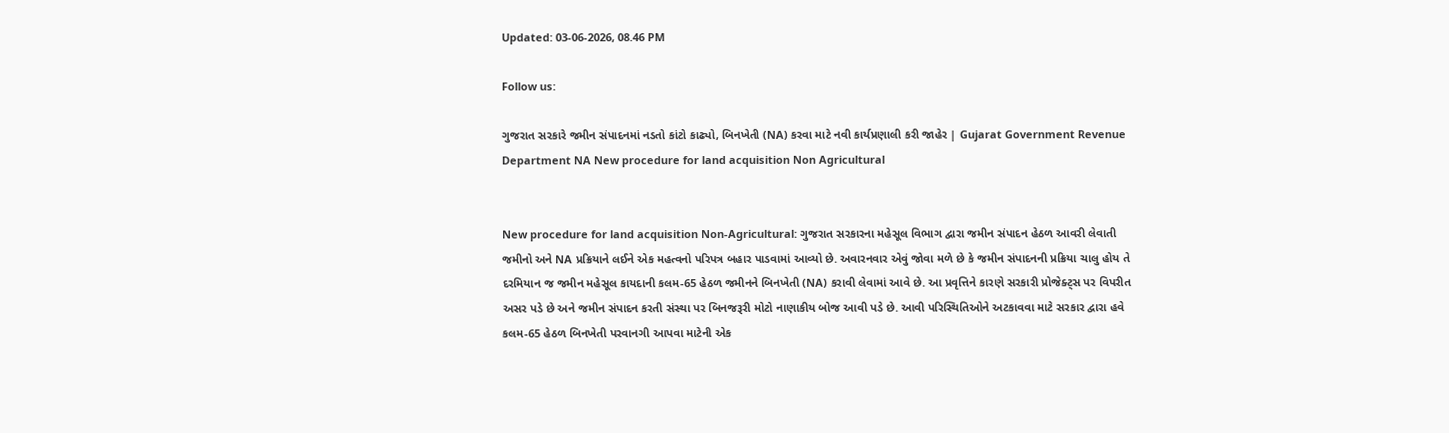Updated: 03-06-2026, 08.46 PM

Follow us:

ગુજરાત સરકારે જમીન સંપાદનમાં નડતો કાંટો કાઢ્યો, બિનખેતી (NA) કરવા માટે નવી કાર્યપ્રણાલી કરી જાહેર | Gujarat Government Revenue Department NA New procedure for land acquisition Non Agricultural


New procedure for land acquisition Non-Agricultural: ગુજરાત સરકારના મહેસૂલ વિભાગ દ્વારા જમીન સંપાદન હેઠળ આવરી લેવાતી જમીનો અને NA પ્રક્રિયાને લઈને એક મહત્વનો પરિપત્ર બહાર પાડવામાં આવ્યો છે. અવારનવાર એવું જોવા મળે છે કે જમીન સંપાદનની પ્રક્રિયા ચાલુ હોય તે દરમિયાન જ જમીન મહેસૂલ કાયદાની કલમ-65 હેઠળ જમીનને બિનખેતી (NA) કરાવી લેવામાં આવે છે. આ પ્રવૃત્તિને કારણે સરકારી પ્રોજેક્ટ્સ પર વિપરીત અસર પડે છે અને જમીન સંપાદન કરતી સંસ્થા પર બિનજરૂરી મોટો નાણાકીય બોજ આવી પડે છે. આવી પરિસ્થિતિઓને અટકાવવા માટે સરકાર દ્વારા હવે કલમ-65 હેઠળ બિનખેતી પરવાનગી આપવા માટેની એક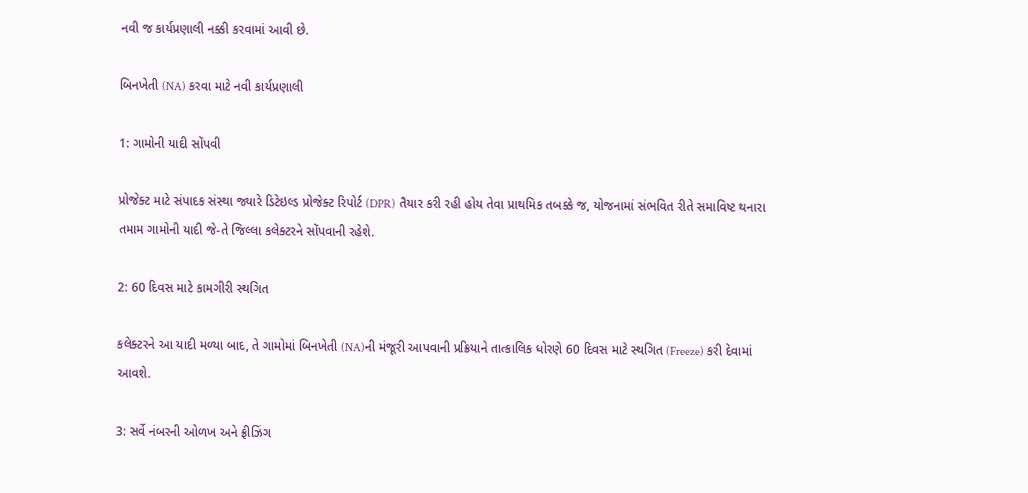નવી જ કાર્યપ્રણાલી નક્કી કરવામાં આવી છે.

બિનખેતી (NA) કરવા માટે નવી કાર્યપ્રણાલી

1: ગામોની યાદી સોંપવી

પ્રોજેક્ટ માટે સંપાદક સંસ્થા જ્યારે ડિટેઇલ્ડ પ્રોજેક્ટ રિપોર્ટ (DPR) તૈયાર કરી રહી હોય તેવા પ્રાથમિક તબક્કે જ, યોજનામાં સંભવિત રીતે સમાવિષ્ટ થનારા તમામ ગામોની યાદી જે-તે જિલ્લા કલેક્ટરને સોંપવાની રહેશે.

2: 60 દિવસ માટે કામગીરી સ્થગિત

કલેક્ટરને આ યાદી મળ્યા બાદ, તે ગામોમાં બિનખેતી (NA)ની મંજૂરી આપવાની પ્રક્રિયાને તાત્કાલિક ધોરણે 60 દિવસ માટે સ્થગિત (Freeze) કરી દેવામાં આવશે.

3: સર્વે નંબરની ઓળખ અને ફ્રીઝિંગ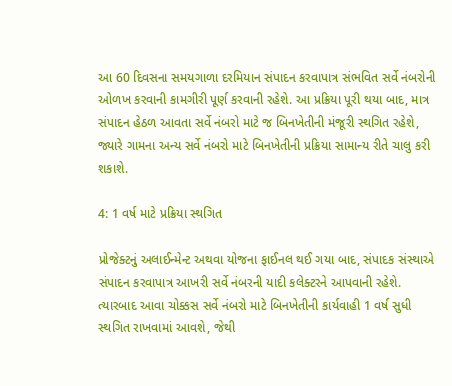આ 60 દિવસના સમયગાળા દરમિયાન સંપાદન કરવાપાત્ર સંભવિત સર્વે નંબરોની ઓળખ કરવાની કામગીરી પૂર્ણ કરવાની રહેશે. આ પ્રક્રિયા પૂરી થયા બાદ, માત્ર સંપાદન હેઠળ આવતા સર્વે નંબરો માટે જ બિનખેતીની મંજૂરી સ્થગિત રહેશે, જ્યારે ગામના અન્ય સર્વે નંબરો માટે બિનખેતીની પ્રક્રિયા સામાન્ય રીતે ચાલુ કરી શકાશે.

4: 1 વર્ષ માટે પ્રક્રિયા સ્થગિત

પ્રોજેક્ટનું અલાઈન્મેન્ટ અથવા યોજના ફાઈનલ થઈ ગયા બાદ, સંપાદક સંસ્થાએ સંપાદન કરવાપાત્ર આખરી સર્વે નંબરની યાદી કલેક્ટરને આપવાની રહેશે. ત્યારબાદ આવા ચોક્કસ સર્વે નંબરો માટે બિનખેતીની કાર્યવાહી 1 વર્ષ સુધી સ્થગિત રાખવામાં આવશે, જેથી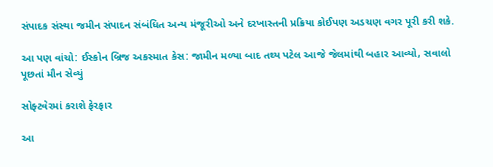સંપાદક સંસ્થા જમીન સંપાદન સંબંધિત અન્ય મંજૂરીઓ અને દરખાસ્તની પ્રક્રિયા કોઈપણ અડચણ વગર પૂરી કરી શકે.

આ પણ વાંચો: ઈસ્કોન બ્રિજ અકસ્માત કેસ: જામીન મળ્યા બાદ તથ્ય પટેલ આજે જેલમાંથી બહાર આવ્યો, સવાલો પૂછતાં મૌન સેવ્યું

સોફ્ટવેરમાં કરાશે ફેરફાર

આ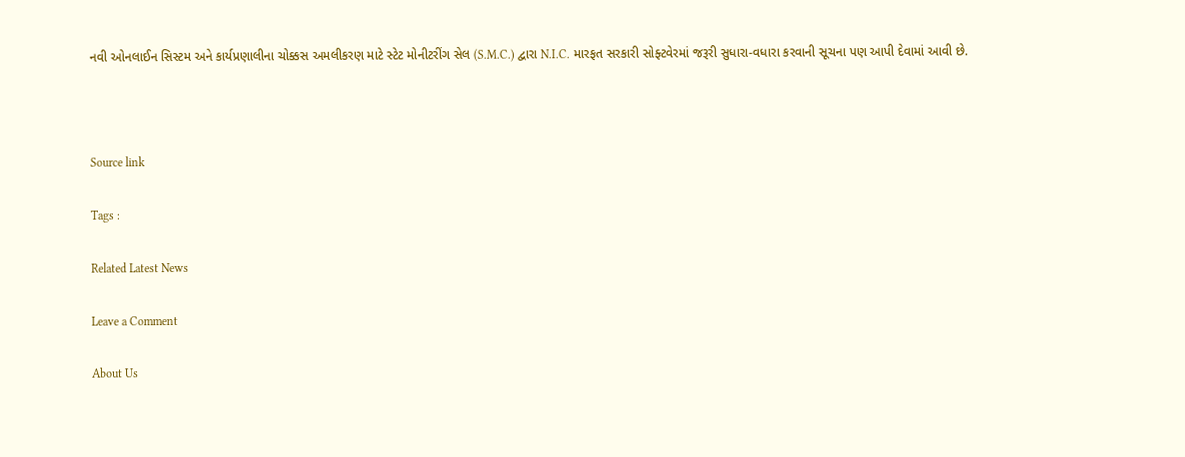નવી ઓનલાઈન સિસ્ટમ અને કાર્યપ્રણાલીના ચોક્કસ અમલીકરણ માટે સ્ટેટ મોનીટરીંગ સેલ (S.M.C.) દ્વારા N.I.C. મારફત સરકારી સોફ્ટવેરમાં જરૂરી સુધારા-વધારા કરવાની સૂચના પણ આપી દેવામાં આવી છે.



Source link

Tags :

Related Latest News

Leave a Comment

About Us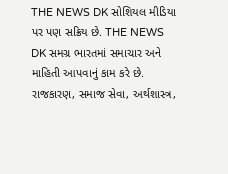THE NEWS DK સોશિયલ મીડિયા પર પણ સક્રિય છે. THE NEWS DK સમગ્ર ભારતમાં સમાચાર અને માહિતી આપવાનું કામ કરે છે. રાજકારણ, સમાજ સેવા, અર્થશાસ્ત્ર,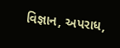વિજ્ઞાન, અપરાધ,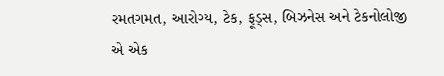રમતગમત, આરોગ્ય, ટેક, ફૂડ્સ, બિઝનેસ અને ટેકનોલોજી એ એક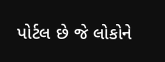પોર્ટલ છે જે લોકોને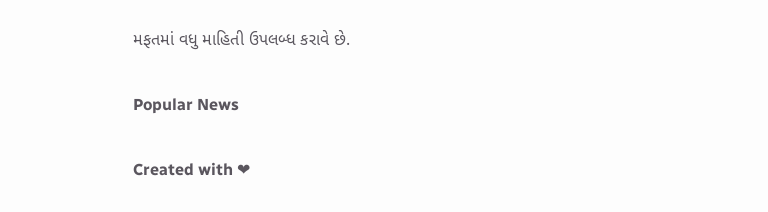મફતમાં વધુ માહિતી ઉપલબ્ધ કરાવે છે.

Popular News

Created with ❤